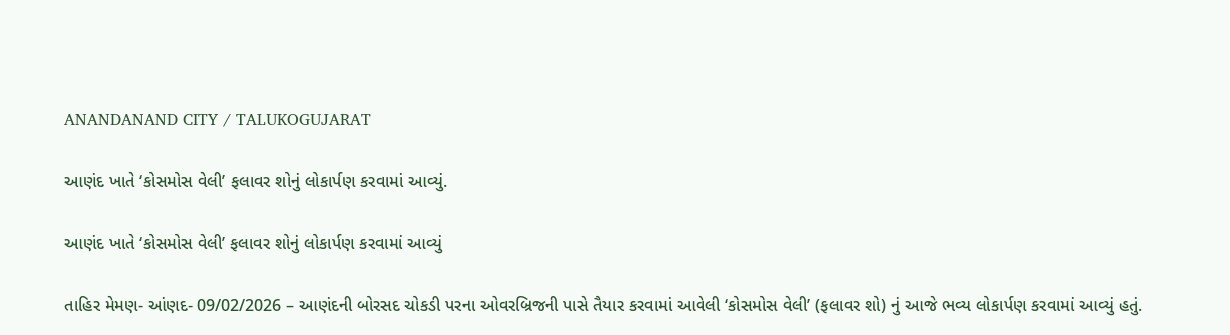ANANDANAND CITY / TALUKOGUJARAT

આણંદ ખાતે ‘કોસમોસ વેલી’ ફલાવર શોનું લોકાર્પણ કરવામાં આવ્યું.

આણંદ ખાતે ‘કોસમોસ વેલી’ ફલાવર શોનું લોકાર્પણ કરવામાં આવ્યું

તાહિર મેમણ- આંણદ- 09/02/2026 – આણંદની બોરસદ ચોકડી પરના ઓવરબ્રિજની પાસે તૈયાર કરવામાં આવેલી ‘કોસમોસ વેલી’ (ફલાવર શો) નું આજે ભવ્ય લોકાર્પણ કરવામાં આવ્યું હતું.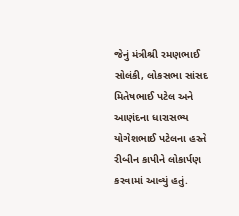જેનું મંત્રીશ્રી રમણભાઈ સોલંકી, લોકસભા સાંસદ મિતેષભાઈ પટેલ અને આણંદના ધારાસભ્ય યોગેશભાઈ પટેલના હસ્તે રીબીન કાપીને લોકાર્પણ કરવામાં આવ્યું હતું.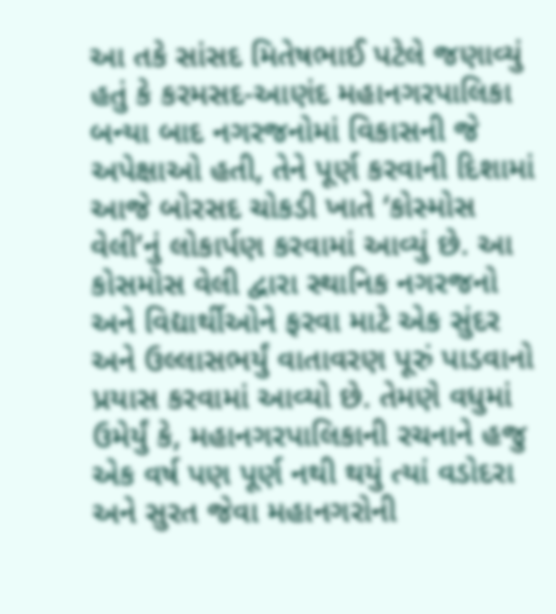આ તકે સાંસદ મિતેષભાઈ પટેલે જણાવ્યું હતું કે કરમસદ-આણંદ મહાનગરપાલિકા બન્યા બાદ નગરજનોમાં વિકાસની જે અપેક્ષાઓ હતી, તેને પૂર્ણ કરવાની દિશામાં આજે બોરસદ ચોકડી ખાતે ‘કોસ્મોસ વેલી’નું લોકાર્પણ કરવામાં આવ્યું છે. આ કોસમોસ વેલી દ્વારા સ્થાનિક નગરજનો અને વિદ્યાર્થીઓને ફરવા માટે એક સુંદર અને ઉલ્લાસભર્યું વાતાવરણ પૂરું પાડવાનો પ્રયાસ કરવામાં આવ્યો છે. તેમણે વધુમાં ઉમેર્યું કે, મહાનગરપાલિકાની રચનાને હજુ એક વર્ષ પણ પૂર્ણ નથી થયું ત્યાં વડોદરા અને સુરત જેવા મહાનગરોની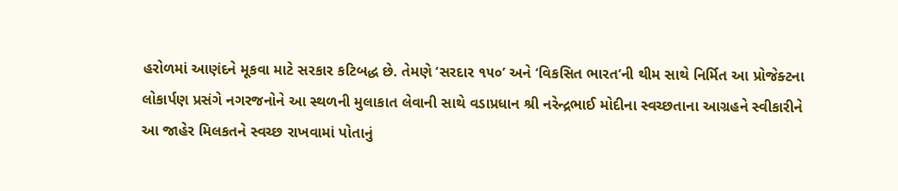હરોળમાં આણંદને મૂકવા માટે સરકાર કટિબદ્ધ છે. તેમણે ‘સરદાર ૧૫૦’ અને ‘વિકસિત ભારત’ની થીમ સાથે નિર્મિત આ પ્રોજેક્ટના લોકાર્પણ પ્રસંગે નગરજનોને આ સ્થળની મુલાકાત લેવાની સાથે વડાપ્રધાન શ્રી નરેન્દ્રભાઈ મોદીના સ્વચ્છતાના આગ્રહને સ્વીકારીને આ જાહેર મિલકતને સ્વચ્છ રાખવામાં પોતાનું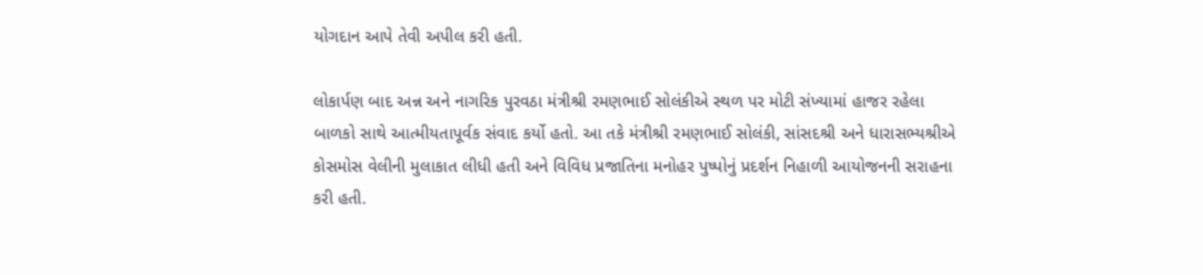યોગદાન આપે તેવી અપીલ કરી હતી.

લોકાર્પણ બાદ અન્ન અને નાગરિક પુરવઠા મંત્રીશ્રી રમણભાઈ સોલંકીએ સ્થળ પર મોટી સંખ્યામાં હાજર રહેલા બાળકો સાથે આત્મીયતાપૂર્વક સંવાદ કર્યો હતો. આ તકે મંત્રીશ્રી રમણભાઈ સોલંકી, સાંસદશ્રી અને ધારાસભ્યશ્રીએ કોસમોસ વેલીની મુલાકાત લીધી હતી અને વિવિધ પ્રજાતિના મનોહર પુષ્પોનું પ્રદર્શન નિહાળી આયોજનની સરાહના કરી હતી.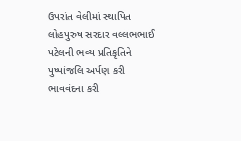ઉપરાંત વેલીમાં સ્થાપિત લોહપુરુષ સરદાર વલ્લભભાઈ પટેલની ભવ્ય પ્રતિકૃતિને પુષ્પાંજલિ અર્પણ કરી ભાવવંદના કરી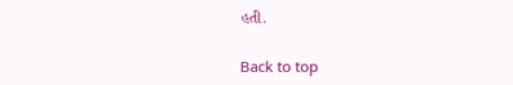હતી.

Back to top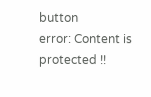button
error: Content is protected !!